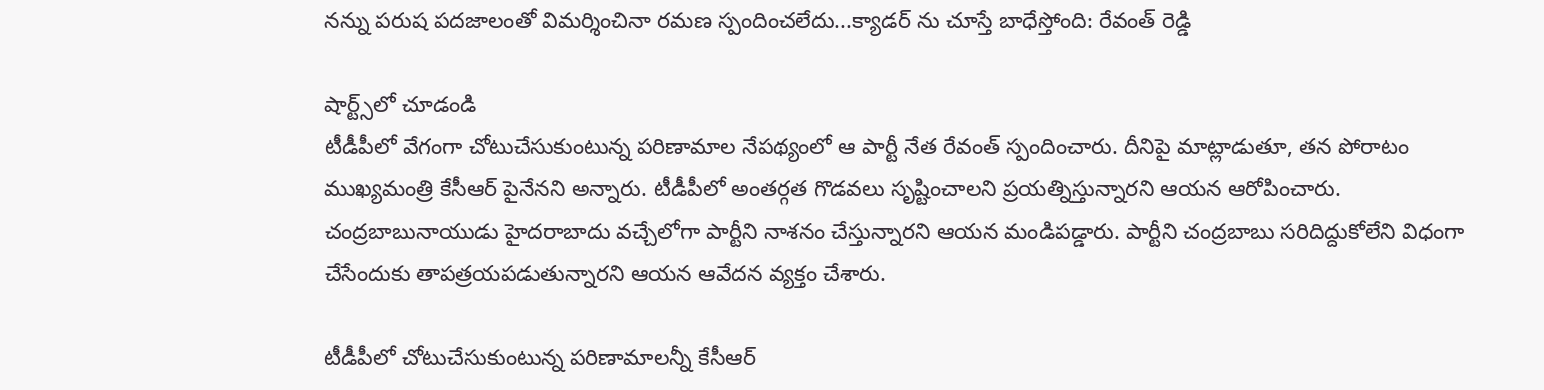నన్ను పరుష పదజాలంతో విమర్శించినా రమణ స్పందించలేదు...క్యాడర్ ను చూస్తే బాధేస్తోంది: రేవంత్ రెడ్డి

షార్ట్స్‌లో చూడండి
టీడీపీలో వేగంగా చోటుచేసుకుంటున్న పరిణామాల నేపథ్యంలో ఆ పార్టీ నేత రేవంత్ స్పందించారు. దీనిపై మాట్లాడుతూ, తన పోరాటం ముఖ్యమంత్రి కేసీఆర్ పైనేనని అన్నారు. టీడీపీలో అంతర్గత గొడవలు సృష్టించాలని ప్రయత్నిస్తున్నారని ఆయన ఆరోపించారు. చంద్రబాబునాయుడు హైదరాబాదు వచ్చేలోగా పార్టీని నాశనం చేస్తున్నారని ఆయన మండిపడ్డారు. పార్టీని చంద్రబాబు సరిదిద్దుకోలేని విధంగా చేసేందుకు తాపత్రయపడుతున్నారని ఆయన ఆవేదన వ్యక్తం చేశారు.

టీడీపీలో చోటుచేసుకుంటున్న పరిణామాలన్నీ కేసీఆర్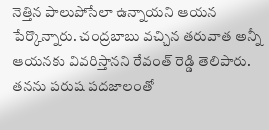నెత్తిన పాలుపోసేలా ఉన్నాయని ఆయన పేర్కొన్నారు. చంద్రబాబు వచ్చిన తరువాత అన్నీ ఆయనకు వివరిస్తానని రేవంత్ రెడ్డి తెలిపారు. తనను పరుష పదజాలంతో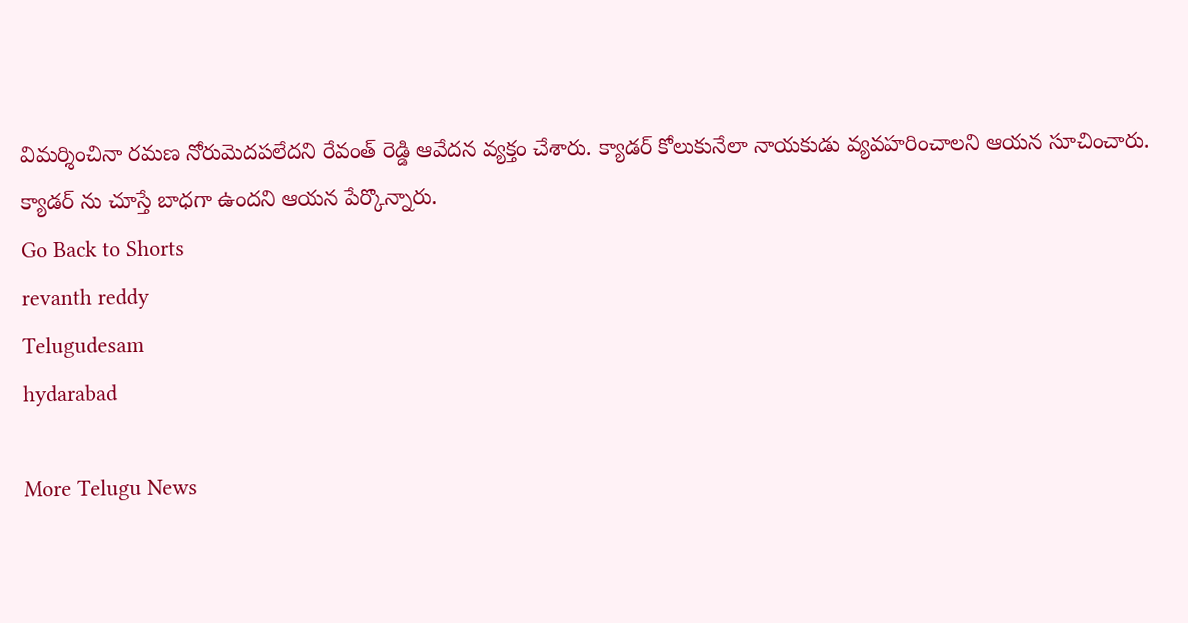విమర్శించినా రమణ నోరుమెదపలేదని రేవంత్ రెడ్డి ఆవేదన వ్యక్తం చేశారు. క్యాడర్ కోలుకునేలా నాయకుడు వ్యవహరించాలని ఆయన సూచించారు. క్యాడర్ ను చూస్తే బాధగా ఉందని ఆయన పేర్కొన్నారు.
Go Back to Shorts
revanth reddy
Telugudesam
hydarabad

More Telugu News